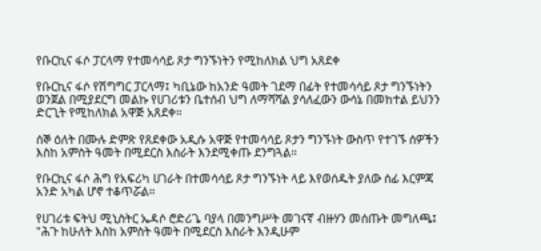የቡርኪና ፋሶ ፓርላማ የተመሳሳይ ጾታ ግንኙነትን የሚከለክል ህግ አጸደቀ

የቡርኪና ፋሶ የሽግግር ፓርላማ፤ ካቢኔው ከአንድ ዓመት ገደማ በፊት የተመሳሳይ ጾታ ግንኙነትን ወንጀል በሚያደርግ መልኩ የሀገሪቱን ቤተሰብ ህግ ለማሻሻል ያሳለፈውን ውሳኔ በመከተል ይህንን ድርጊት የሚከለክል አዋጅ አጸደቀ።

ሰኞ ዕለት በሙሉ ድምጽ የጸደቀው አዲሱ አዋጅ የተመሳሳይ ጾታን ግንኙነት ውስጥ የተገኙ ሰዎችን እስከ አምስት ዓመት በሚደርስ እስራት እንደሚቀጡ ደንግጓል።

የቡርኪና ፋሶ ሕግ የአፍሪካ ሀገራት በተመሳሳይ ጾታ ግንኙነት ላይ እየወሰዱት ያለው ሰፊ እርምጃ አንድ አካል ሆኖ ተቆጥሯል።

የሀገሪቱ ፍትህ ሚኒስትር ኤዳሶ ሮድሪጌ ባያላ በመንግሥት መገናኛ ብዙሃን መሰጡት መግለጫ፤ "ሕጉ ከሁለት እስከ አምስት ዓመት በሚደርስ እስራት እንዲሁም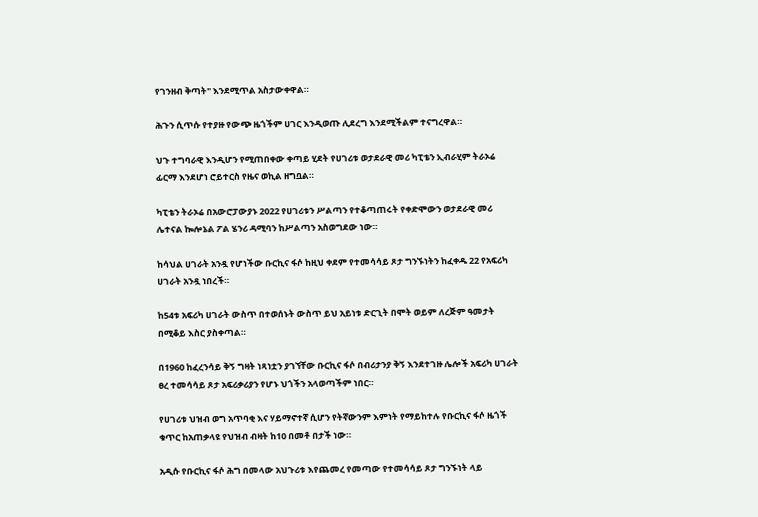የገንዘብ ቅጣት" እንደሚጥል አስታውቀዋል።

ሕጉን ሲጥሱ የተያዙ የውጭ ዜጎችም ሀገር እንዲወጡ ሊደረግ እንደሚችልም ተናግረዋል።

ህጉ ተግባራዊ እንዲሆን የሚጠበቀው ቀጣይ ሂደት የሀገሪቱ ወታደራዊ መሪ ካፒቴን ኢብራሂም ትራኦሬ ፊርማ እንደሆነ ሮይተርስ የዜና ወኪል ዘግቧል።

ካፒቴን ትራኦሬ በአውሮፓውያኑ 2022 የሀገሪቱን ሥልጣን የተቆጣጠሩት የቀድሞውን ወታደራዊ መሪ ሌተናል ኰሎኔል ፖል ሄንሪ ዳሚባን ከሥልጣን አስወግደው ነው።

ከሳህል ሀገራት አንዷ የሆነችው ቡርኪና ፋሶ ከዚህ ቀደም የተመሳሳይ ጾታ ግንኙነትን ከፈቀዱ 22 የአፍሪካ ሀገራት አንዷ ነበረች።

ከ54ቱ አፍሪካ ሀገራት ውስጥ በተወሰኑት ውስጥ ይህ አይነቱ ድርጊት በሞት ወይም ለረጅም ዓመታት በሚቆይ እስር ያስቀጣል።

በ1960 ከፈረንሳይ ቅኝ ግዛት ነጻነቷን ያገኘቸው ቡርኪና ፋሶ በብሪታንያ ቅኝ እንደተገዙ ሌሎች አፍሪካ ሀገራት ፀረ ተመሳሳይ ጾታ አፍሪቃሪያን የሆኑ ህጎችን አላወጣችም ነበር።

የሀገሪቱ ህዝብ ወግ አጥባቂ እና ሃይማኖተኛ ሲሆን የትኛውንም እምነት የማይከተሉ የቡርኪና ፋሶ ዜጎች ቁጥር ከአጠቃላዩ የህዝብ ብዛት ከ10 በመቶ በታች ነው።

አዲሱ የቡርኪና ፋሶ ሕግ በመላው አህጉሪቱ እየጨመረ የመጣው የተመሳሳይ ጾታ ግንኙነት ላይ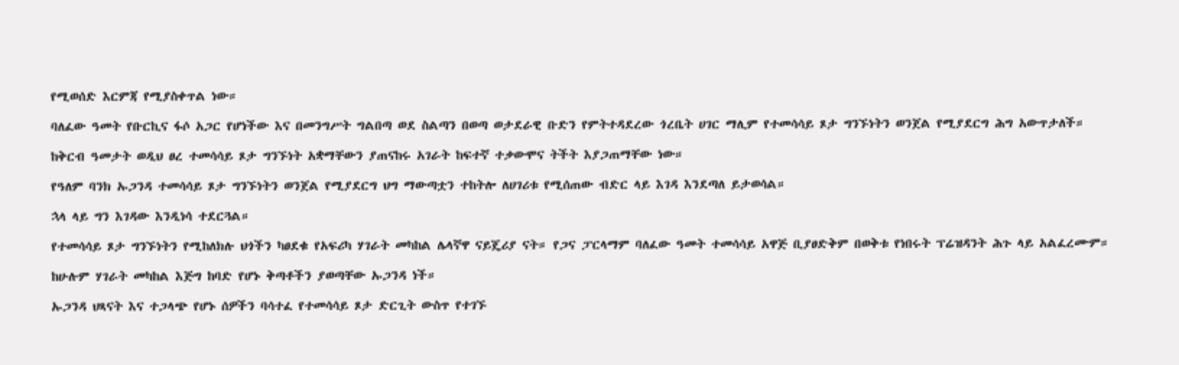የሚወሰድ እርምጃ የሚያስቀጥል ነው።

ባለፈው ዓመት የቡርኪና ፋሶ አጋር የሆነችው እና በመንግሥት ግልበጣ ወደ ስልጣን በወጣ ወታደራዊ ቡድን የምትተዳደረው ጎረቤት ሀገር ማሊም የተመሳሳይ ጾታ ግንኙነትን ወንጀል የሚያደርግ ሕግ አውጥታለች።

ከቅርብ ዓመታት ወዲህ ፀረ ተመሳሳይ ጾታ ግንኙነት አቋማቸውን ያጠናከሩ አገራት ከፍተኛ ተቃውሞና ትችት እያጋጠማቸው ነው።

የዓለም ባንክ ኡጋንዳ ተመሳሳይ ጾታ ግንኙነትን ወንጀል የሚያደርግ ህግ ማውጣቷን ተከትሎ ለሀገሪቱ የሚሰጠው ብድር ላይ እገዳ እንደጣለ ይታወሳል።

ኋላ ላይ ግን እገዳው እንዲነሳ ተደርጓል።

የተመሳሳይ ጾታ ግንኙነትን የሚከለክሉ ህጎችን ካፀደቁ የአፍሪካ ሃገራት መካከል ሌላኛዋ ናይጄሪያ ናት። የጋና ፓርላማም ባለፈው ዓመት ተመሳሳይ አዋጅ ቢያፀድቅም በወቅቱ የነበሩት ፕሬዝዳንት ሕጉ ላይ አልፈረሙም።

ከሁሉም ሃገራት መካከል እጅግ ከባድ የሆኑ ቅጣቶችን ያወጣቸው ኡጋንዳ ነች።

ኡጋንዳ ህጻናት እና ተጋላጭ የሆኑ ሰዎችን ባሳተፈ የተመሳሳይ ጾታ ድርጊት ውስጥ የተገኙ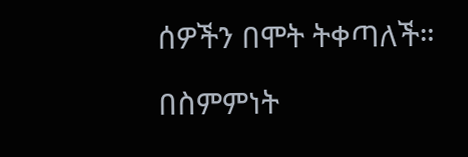ሰዎችን በሞት ትቀጣለች።

በስምምነት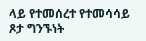ላይ የተመሰረተ የተመሳሳይ ጾታ ግንኙነት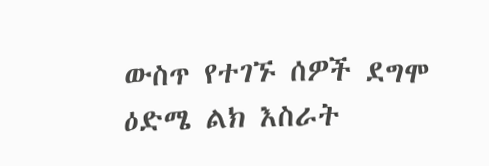ውስጥ የተገኙ ሰዎች ደግሞ ዕድሜ ልክ እስራት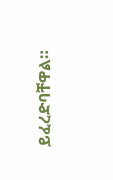ይፈረድባቸዋል።